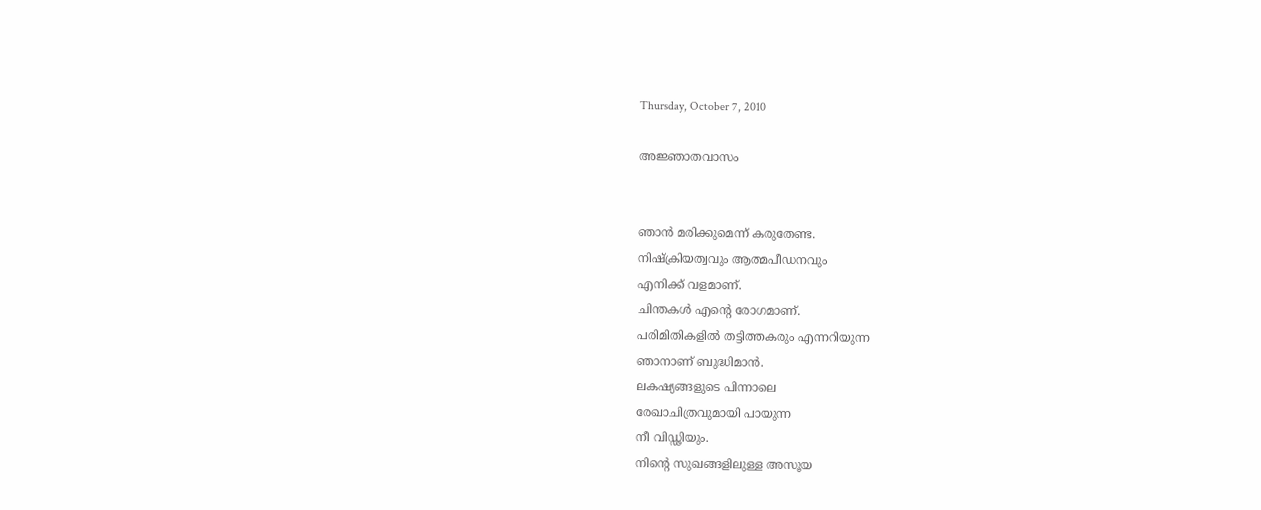Thursday, October 7, 2010

അജ്ഞാതവാസം


ഞാന്‍ മരിക്കുമെന്ന് കരുതേണ്ട.
നിഷ്ക്രിയത്വവും ആത്മപീഡനവും
എനിക്ക് വളമാണ്.
ചിന്തകള്‍ എന്‍റെ രോഗമാണ്.
പരിമിതികളില്‍ തട്ടിത്തകരും എന്നറിയുന്ന
ഞാനാണ്‌ ബുദ്ധിമാന്‍.
ലകഷ്യങ്ങളുടെ പിന്നാലെ
രേഖാചിത്രവുമായി പായുന്ന
നീ വിഡ്ഢിയും.
നിന്‍റെ സുഖങ്ങളിലുള്ള അസൂയ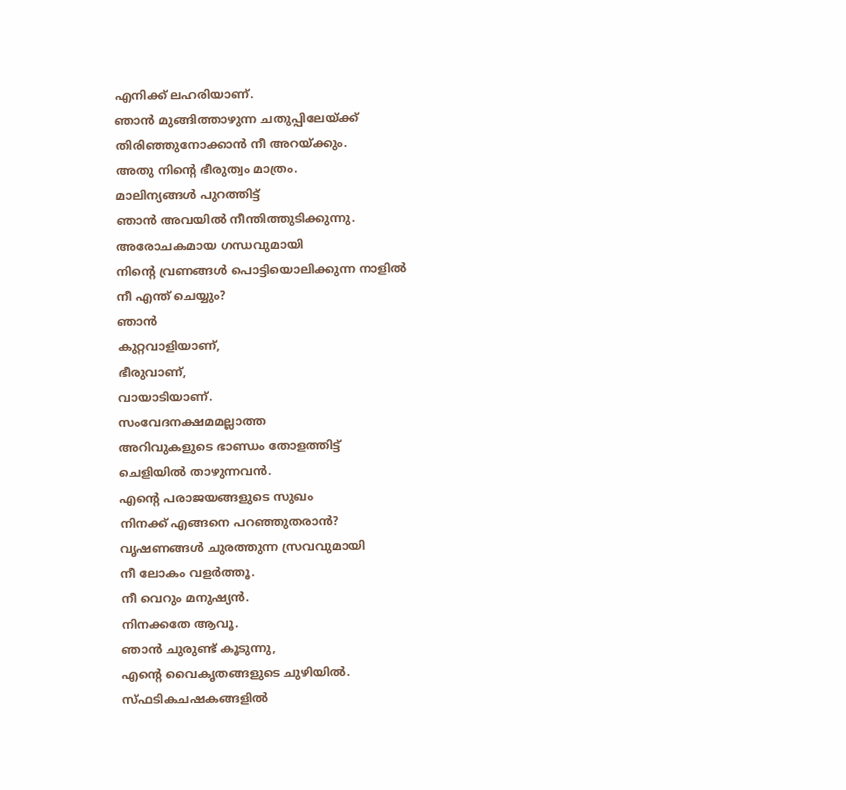എനിക്ക് ലഹരിയാണ്.
ഞാന്‍ മുങ്ങിത്താഴുന്ന ചതുപ്പിലേയ്ക്ക്
തിരിഞ്ഞുനോക്കാന്‍ നീ അറയ്ക്കും.
അതു നിന്‍റെ ഭീരുത്വം മാത്രം.
മാലിന്യങ്ങള്‍ പുറത്തിട്ട്
ഞാന്‍ അവയില്‍ നീന്തിത്തുടിക്കുന്നു.
അരോചകമായ ഗന്ധവുമായി
നിന്‍റെ വ്രണങ്ങള്‍ പൊട്ടിയൊലിക്കുന്ന നാളില്‍
നീ എന്ത് ചെയ്യും?
ഞാന്‍
കുറ്റവാളിയാണ്,
ഭീരുവാണ്,
വായാടിയാണ്.
സംവേദനക്ഷമമല്ലാത്ത
അറിവുകളുടെ ഭാണ്ഡം തോളത്തിട്ട്
ചെളിയില്‍ താഴുന്നവന്‍.
എന്‍റെ പരാജയങ്ങളുടെ സുഖം
നിനക്ക് എങ്ങനെ പറഞ്ഞുതരാന്‍?
വൃഷണങ്ങള്‍ ചുരത്തുന്ന സ്രവവുമായി
നീ ലോകം വളര്‍ത്തൂ.
നീ വെറും മനുഷ്യന്‍.
നിനക്കതേ ആവൂ.
ഞാന്‍ ചുരുണ്ട് കൂടുന്നു,
എന്‍റെ വൈകൃതങ്ങളുടെ ചുഴിയില്‍.
സ്ഫടികചഷകങ്ങളില്‍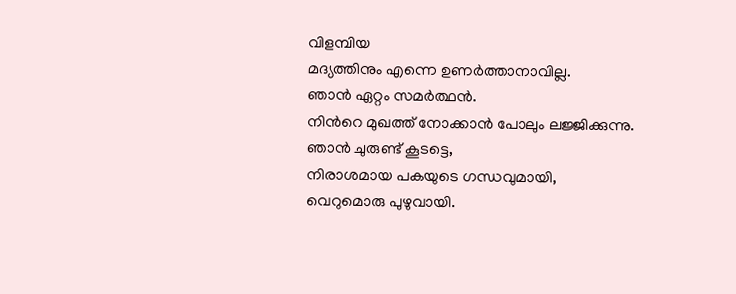വിളമ്പിയ
മദ്യത്തിനും എന്നെ ഉണര്‍ത്താനാവില്ല.
ഞാന്‍ ഏറ്റം സമര്‍ത്ഥന്‍.
നിന്‍റെ മുഖത്ത്‌ നോക്കാന്‍ പോലും ലജ്ജിക്കുന്നു.
ഞാന്‍ ചുരുണ്ട് കൂടട്ടെ,
നിരാശമായ പകയുടെ ഗന്ധവുമായി,
വെറുമൊരു പുഴുവായി.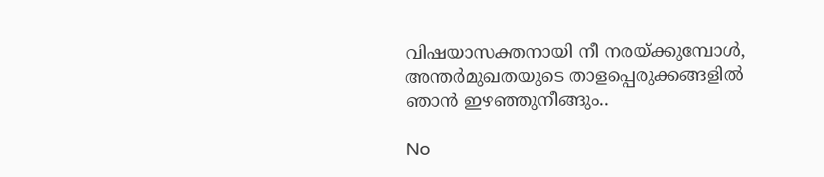വിഷയാസക്തനായി നീ നരയ്ക്കുമ്പോള്‍,
അന്തര്‍മുഖതയുടെ താളപ്പെരുക്കങ്ങളില്‍
ഞാന്‍ ഇഴഞ്ഞുനീങ്ങും..

No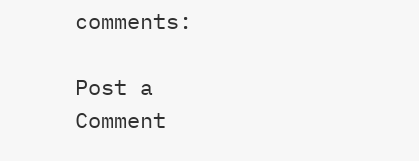comments:

Post a Comment